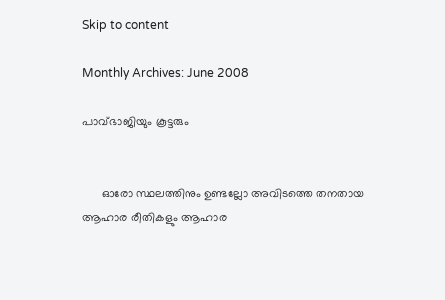Skip to content

Monthly Archives: June 2008

പാവ്ഭാജിയും കൂട്ടരും


      ഓരോ സ്ഥലത്തിനും ഉണ്ടല്ലോ അവിടത്തെ തനതായ ആഹാര രീതികളും ആഹാര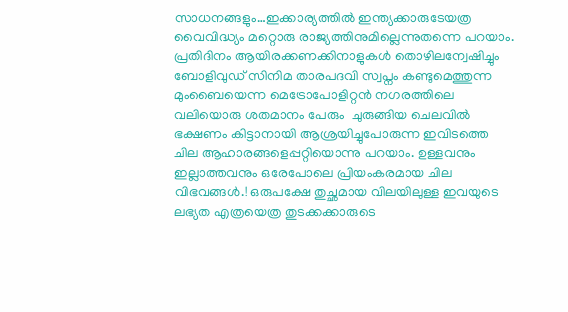സാധനങ്ങളും…ഇക്കാര്യത്തില്‍ ഇന്ത്യക്കാരുടേയത്ര വൈവിദ്ധ്യം മറ്റൊരു രാജ്യത്തിനുമില്ലെന്നുതന്നെ പറയാം. പ്രതിദിനം ആയിരക്കണക്കിനാളുകള്‍ തൊഴിലന്വേഷിച്ചും ബോളിവുഡ് സിനിമ താരപദവി സ്വപ്നം കണ്ടുമെത്തുന്ന മുംബൈയെന്ന മെട്രോപോളിറ്റന്‍ നഗരത്തിലെ വലിയൊരു ശതമാനം പേരും  ചുരുങ്ങിയ ചെലവില്‍ ഭക്ഷണം കിട്ടാനായി ആശ്രയിച്ചുപോരുന്ന ഇവിടത്തെ ചില ആഹാരങ്ങളെപ്പറ്റിയൊന്നു പറയാം. ഉള്ളവനും ഇല്ലാത്തവനും ഒരേപോലെ പ്രിയംകരമായ ചില വിഭവങ്ങള്‍.! ഒരുപക്ഷേ തുച്ഛമായ വിലയിലുള്ള ഇവയുടെ ലഭ്യത എത്രയെത്ര തുടക്കക്കാരുടെ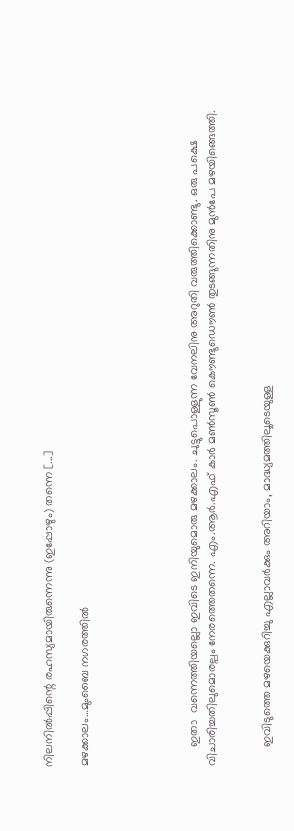നിലനില്‍പ്പിന്റെ രഹസ്യമായിരുന്നെന്നു (ഇപ്പോഴും) തന്നെ [...]

മഴക്കാലം…മുംബൈ നഗരത്തില്‍





      ഇതാ  വന്നെത്തിയല്ലൊ ഇവിടെ ഇനിയുമൊരു മഴക്കാലം. ചുട്ടുപൊള്ളുന്ന വേനലിനു അറുതി വരുത്തിക്കൊണ്ടു. ഒരു പക്ഷെ വിചാരിച്ചതിലുമൊരല്പം നേരത്തെതന്നെ. എം.ആര്‍.എഫ് കാര്‍ മണ്‍സൂണ്‍ കൌണ്ടുഡൌണ്‍ തുടങ്ങുന്നതിനു മുന്‍പേ മഴയിങ്ങെത്തി.


      ഇവിടുത്തെ മഴയെക്കുറിച്ചു എല്ലാവര്‍ക്കും അറിയാം, മാദ്ധ്യമത്തിലൂടെയുള്ള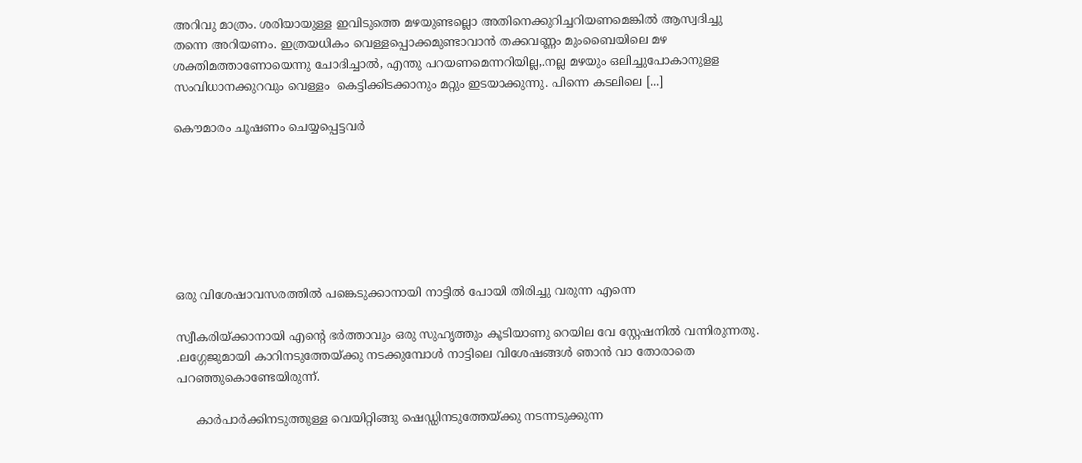അറിവു മാത്രം. ശരിയായുള്ള ഇവിടുത്തെ മഴയുണ്ടല്ലൊ അതിനെക്കുറിച്ചറിയണമെങ്കില്‍ ആസ്വദിച്ചു തന്നെ അറിയണം. ഇത്രയധികം വെള്ളപ്പൊക്കമുണ്ടാവാന്‍ തക്കവണ്ണം മുംബൈയിലെ മഴ ശക്തിമത്താണോയെന്നു ചോദിച്ചാല്‍, എന്തു പറയണമെന്നറിയില്ല,.നല്ല മഴയും ഒലിച്ചുപോകാനുളള സംവിധാനക്കുറവും വെള്ളം  കെട്ടിക്കിടക്കാനും മറ്റും ഇടയാക്കുന്നു. പിന്നെ കടലിലെ [...]

കൌമാരം ചൂഷണം ചെയ്യപ്പെട്ടവര്‍







ഒരു വിശേഷാവസരത്തില്‍ പങ്കെടുക്കാനായി നാട്ടില്‍ പോയി തിരിച്ചു വരുന്ന എന്നെ

സ്വീകരിയ്ക്കാനായി എന്റെ ഭര്‍ത്താവും ഒരു സുഹൃത്തും കൂടിയാണു റെയില വേ സ്റ്റേഷനില്‍ വന്നിരുന്നതു. .ലഗ്ഗേജുമായി കാറിനടുത്തേയ്ക്കു നടക്കുമ്പോള്‍ നാട്ടിലെ വിശേഷങ്ങള്‍ ഞാന്‍ വാ തോരാതെ പറഞ്ഞുകൊണ്ടേയിരുന്ന്.

     കാര്‍പാര്‍ക്കിനടുത്തുള്ള വെയിറ്റിങ്ങു ഷെഡ്ഡിനടുത്തേയ്ക്കു നടന്നടുക്കുന്ന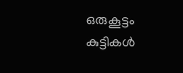ഒരുകൂട്ടം കുട്ടികള്‍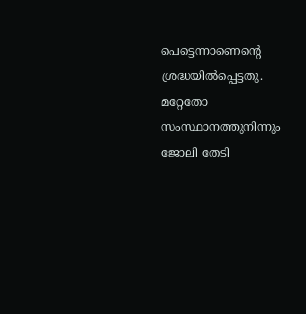പെട്ടെന്നാണെന്റെ ശ്രദ്ധയില്‍പ്പെട്ടതു. മറ്റേതോ സംസ്ഥാനത്തുനിന്നും ജോലി തേടി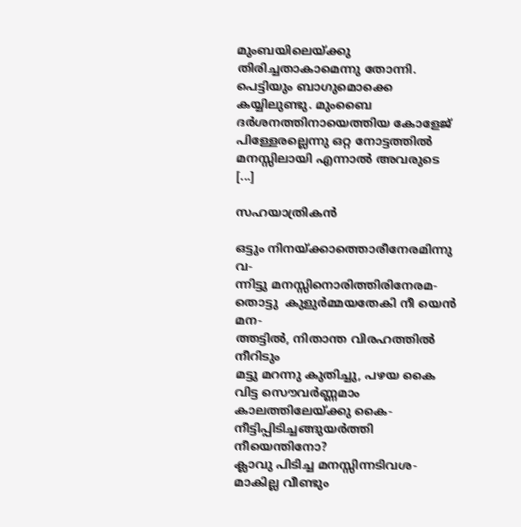മുംബയിലെയ്ക്കു തിരിച്ചതാകാമെന്നു തോന്നി. പെട്ടിയും ബാഗുമൊക്കെ കയ്യിലുണ്ടു. മുംബൈ ദര്‍ശനത്തിനായെത്തിയ കോളേജ് പിള്ളേരല്ലെന്നു ഒറ്റ നോട്ടത്തില്‍ മനസ്സിലായി എന്നാല്‍ അവരുടെ [...]

സഹയാത്രികന്‍

ഒട്ടും നിനയ്ക്കാത്തൊരീനേരമിന്നു വ-
ന്നിട്ടു മനസ്സിനൊരിത്തിരിനേരമ-
തൊട്ടു  കുളുര്‍മ്മയതേകി നീ യെന്‍ മന-
ത്തട്ടില്‍, നിതാന്ത വിരഹത്തില്‍ നീറിടും
മട്ടു മറന്നു കുതിച്ചു, പഴയ കൈ
വിട്ട സൌവര്‍ണ്ണമാം കാലത്തിലേയ്ക്കു കൈ-
നീട്ടിപ്പിടിച്ചങ്ങുയര്‍ത്തി നീയെന്തിനോ?
ക്ലാവു പിടിച്ച മനസ്സിന്നടിവശ-
മാകില്ല വീണ്ടും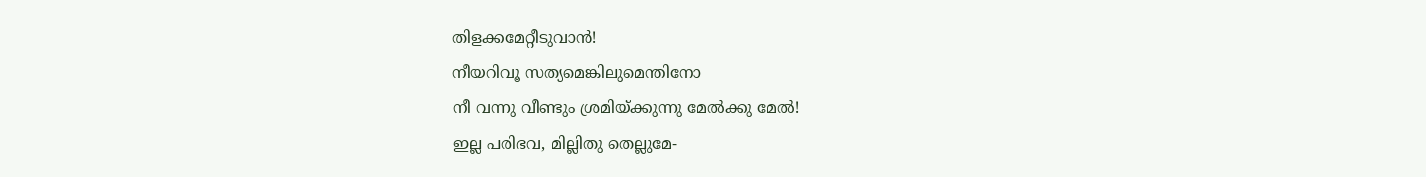തിളക്കമേറ്റീടുവാന്‍!
നീയറിവൂ സത്യമെങ്കിലുമെന്തിനോ
നീ വന്നു വീണ്ടും ശ്രമിയ്ക്കുന്നു മേല്‍ക്കു മേല്‍!
ഇല്ല പരിഭവ, മില്ലിതു തെല്ലുമേ-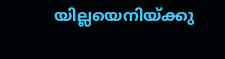യില്ലയെനിയ്ക്കു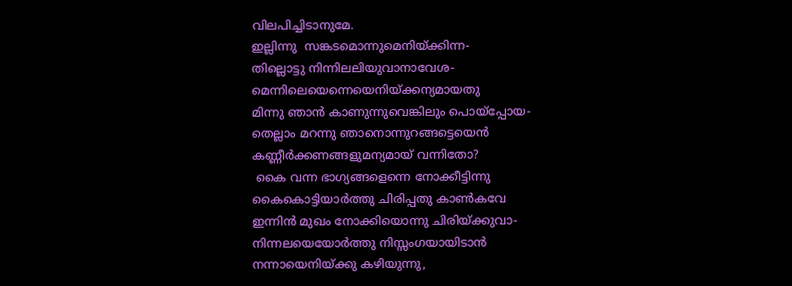വിലപിച്ചിടാനുമേ.
ഇല്ലിന്നു  സങ്കടമൊന്നുമെനിയ്ക്കിന്ന-
തില്ലൊട്ടു നിന്നിലലിയുവാനാവേശ-
മെന്നിലെയെന്നെയെനിയ്ക്കന്യമായതു
മിന്നു ഞാന്‍ കാണുന്നുവെങ്കിലും പൊയ്പ്പോയ-
തെല്ലാം മറന്നു ഞാനൊന്നുറങ്ങട്ടെയെന്‍
കണ്ണീര്‍ക്കണങ്ങളുമന്യമായ് വന്നിതോ?
 കൈ വന്ന ഭാഗ്യങ്ങളെന്നെ നോക്കീട്ടിന്നു
കൈകൊട്ടിയാര്‍ത്തു ചിരിപ്പതു കാണ്‍കവേ
ഇന്നിന്‍ മുഖം നോക്കിയൊന്നു ചിരിയ്ക്കുവാ-
നിന്നലയെയോര്‍ത്തു നിസ്സംഗയായിടാന്‍
നന്നായെനിയ്ക്കു കഴിയുന്നു,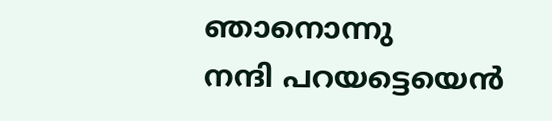ഞാനൊന്നു
നന്ദി പറയട്ടെയെന്‍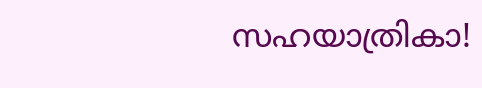സഹയാത്രികാ!